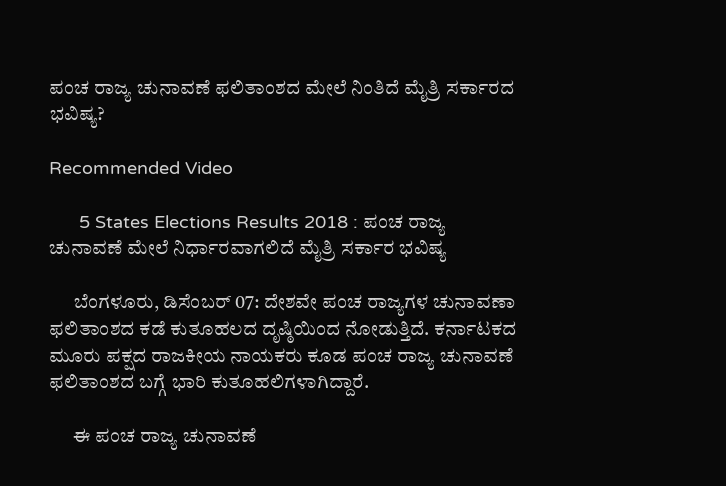ಪಂಚ ರಾಜ್ಯ ಚುನಾವಣೆ ಫಲಿತಾಂಶದ ಮೇಲೆ ನಿಂತಿದೆ ಮೈತ್ರಿ ಸರ್ಕಾರದ ಭವಿಷ್ಯ?

Recommended Video

      5 States Elections Results 2018 : ಪಂಚ ರಾಜ್ಯ ಚುನಾವಣೆ ಮೇಲೆ ನಿರ್ಧಾರವಾಗಲಿದೆ ಮೈತ್ರಿ ಸರ್ಕಾರ ಭವಿಷ್ಯ

      ಬೆಂಗಳೂರು, ಡಿಸೆಂಬರ್ 07: ದೇಶವೇ ಪಂಚ ರಾಜ್ಯಗಳ ಚುನಾವಣಾ ಫಲಿತಾಂಶದ ಕಡೆ ಕುತೂಹಲದ ದೃಷ್ಠಿಯಿಂದ ನೋಡುತ್ತಿದೆ. ಕರ್ನಾಟಕದ ಮೂರು ಪಕ್ಷದ ರಾಜಕೀಯ ನಾಯಕರು ಕೂಡ ಪಂಚ ರಾಜ್ಯ ಚುನಾವಣೆ ಫಲಿತಾಂಶದ ಬಗ್ಗೆ ಭಾರಿ ಕುತೂಹಲಿಗಳಾಗಿದ್ದಾರೆ.

      ಈ ಪಂಚ ರಾಜ್ಯ ಚುನಾವಣೆ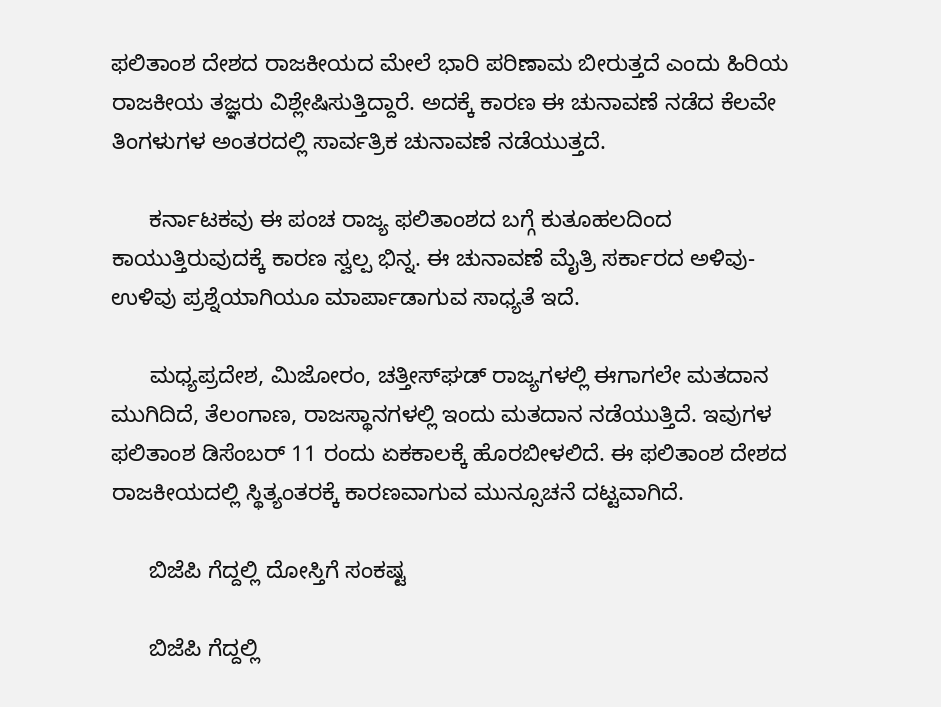ಫಲಿತಾಂಶ ದೇಶದ ರಾಜಕೀಯದ ಮೇಲೆ ಭಾರಿ ಪರಿಣಾಮ ಬೀರುತ್ತದೆ ಎಂದು ಹಿರಿಯ ರಾಜಕೀಯ ತಜ್ಞರು ವಿಶ್ಲೇಷಿಸುತ್ತಿದ್ದಾರೆ. ಅದಕ್ಕೆ ಕಾರಣ ಈ ಚುನಾವಣೆ ನಡೆದ ಕೆಲವೇ ತಿಂಗಳುಗಳ ಅಂತರದಲ್ಲಿ ಸಾರ್ವತ್ರಿಕ ಚುನಾವಣೆ ನಡೆಯುತ್ತದೆ.

      ಕರ್ನಾಟಕವು ಈ ಪಂಚ ರಾಜ್ಯ ಫಲಿತಾಂಶದ ಬಗ್ಗೆ ಕುತೂಹಲದಿಂದ ಕಾಯುತ್ತಿರುವುದಕ್ಕೆ ಕಾರಣ ಸ್ವಲ್ಪ ಭಿನ್ನ. ಈ ಚುನಾವಣೆ ಮೈತ್ರಿ ಸರ್ಕಾರದ ಅಳಿವು-ಉಳಿವು ಪ್ರಶ್ನೆಯಾಗಿಯೂ ಮಾರ್ಪಾಡಾಗುವ ಸಾಧ್ಯತೆ ಇದೆ.

      ಮಧ್ಯಪ್ರದೇಶ, ಮಿಜೋರಂ, ಚತ್ತೀಸ್‌ಘಡ್‌ ರಾಜ್ಯಗಳಲ್ಲಿ ಈಗಾಗಲೇ ಮತದಾನ ಮುಗಿದಿದೆ, ತೆಲಂಗಾಣ, ರಾಜಸ್ಥಾನಗಳಲ್ಲಿ ಇಂದು ಮತದಾನ ನಡೆಯುತ್ತಿದೆ. ಇವುಗಳ ಫಲಿತಾಂಶ ಡಿಸೆಂಬರ್ 11 ರಂದು ಏಕಕಾಲಕ್ಕೆ ಹೊರಬೀಳಲಿದೆ. ಈ ಫಲಿತಾಂಶ ದೇಶದ ರಾಜಕೀಯದಲ್ಲಿ ಸ್ಥಿತ್ಯಂತರಕ್ಕೆ ಕಾರಣವಾಗುವ ಮುನ್ಸೂಚನೆ ದಟ್ಟವಾಗಿದೆ.

      ಬಿಜೆಪಿ ಗೆದ್ದಲ್ಲಿ ದೋಸ್ತಿಗೆ ಸಂಕಷ್ಟ

      ಬಿಜೆಪಿ ಗೆದ್ದಲ್ಲಿ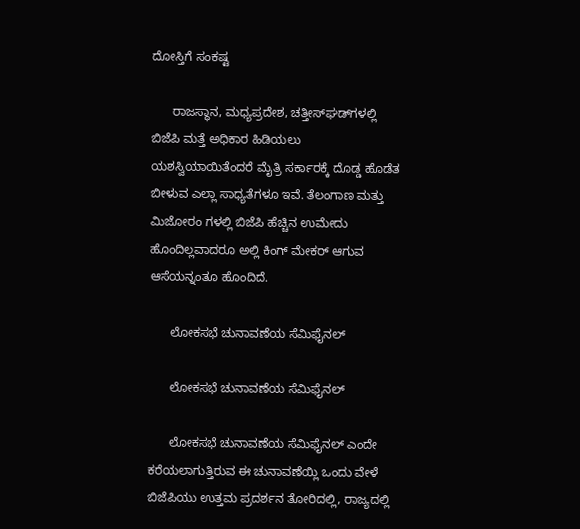ದೋಸ್ತಿಗೆ ಸಂಕಷ್ಟ

      ರಾಜಸ್ಥಾನ, ಮಧ್ಯಪ್ರದೇಶ, ಚತ್ತೀಸ್‌ಘಡ್‌ಗಳಲ್ಲಿ ಬಿಜೆಪಿ ಮತ್ತೆ ಅಧಿಕಾರ ಹಿಡಿಯಲು ಯಶಸ್ವಿಯಾಯಿತೆಂದರೆ ಮೈತ್ರಿ ಸರ್ಕಾರಕ್ಕೆ ದೊಡ್ಡ ಹೊಡೆತ ಬೀಳುವ ಎಲ್ಲಾ ಸಾಧ್ಯತೆಗಳೂ ಇವೆ. ತೆಲಂಗಾಣ ಮತ್ತು ಮಿಜೋರಂ ಗಳಲ್ಲಿ ಬಿಜೆಪಿ ಹೆಚ್ಚಿನ ಉಮೇದು ಹೊಂದಿಲ್ಲವಾದರೂ ಅಲ್ಲಿ ಕಿಂಗ್ ಮೇಕರ್ ಆಗುವ ಆಸೆಯನ್ನಂತೂ ಹೊಂದಿದೆ.

      ಲೋಕಸಭೆ ಚುನಾವಣೆಯ ಸೆಮಿಫೈನಲ್

      ಲೋಕಸಭೆ ಚುನಾವಣೆಯ ಸೆಮಿಫೈನಲ್

      ಲೋಕಸಭೆ ಚುನಾವಣೆಯ ಸೆಮಿಫೈನಲ್ ಎಂದೇ ಕರೆಯಲಾಗುತ್ತಿರುವ ಈ ಚುನಾವಣೆಯ್ಲಿ ಒಂದು ವೇಳೆ ಬಿಜೆಪಿಯು ಉತ್ತಮ ಪ್ರದರ್ಶನ ತೋರಿದಲ್ಲಿ, ರಾಜ್ಯದಲ್ಲಿ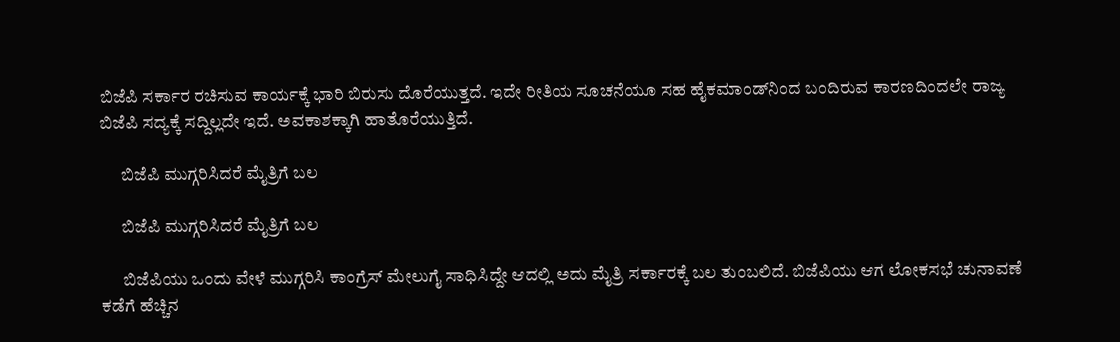ಬಿಜೆಪಿ ಸರ್ಕಾರ ರಚಿಸುವ ಕಾರ್ಯಕ್ಕೆ ಭಾರಿ ಬಿರುಸು ದೊರೆಯುತ್ತದೆ. ಇದೇ ರೀತಿಯ ಸೂಚನೆಯೂ ಸಹ ಹೈಕಮಾಂಡ್‌ನಿಂದ ಬಂದಿರುವ ಕಾರಣದಿಂದಲೇ ರಾಜ್ಯ ಬಿಜೆಪಿ ಸದ್ಯಕ್ಕೆ ಸದ್ದಿಲ್ಲದೇ ಇದೆ. ಅವಕಾಶಕ್ಕಾಗಿ ಹಾತೊರೆಯುತ್ತಿದೆ.

      ಬಿಜೆಪಿ ಮುಗ್ಗರಿಸಿದರೆ ಮೈತ್ರಿಗೆ ಬಲ

      ಬಿಜೆಪಿ ಮುಗ್ಗರಿಸಿದರೆ ಮೈತ್ರಿಗೆ ಬಲ

      ಬಿಜೆಪಿಯು ಒಂದು ವೇಳೆ ಮುಗ್ಗರಿಸಿ ಕಾಂಗ್ರೆಸ್‌ ಮೇಲುಗೈ ಸಾಧಿಸಿದ್ದೇ ಆದಲ್ಲಿ ಅದು ಮೈತ್ರಿ ಸರ್ಕಾರಕ್ಕೆ ಬಲ ತುಂಬಲಿದೆ. ಬಿಜೆಪಿಯು ಆಗ ಲೋಕಸಭೆ ಚುನಾವಣೆ ಕಡೆಗೆ ಹೆಚ್ಚಿನ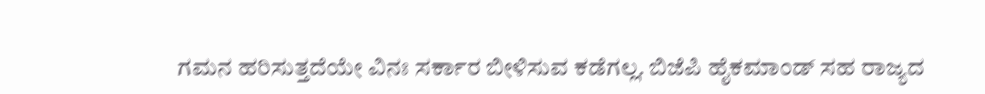ಗಮನ ಹರಿಸುತ್ತದೆಯೇ ವಿನಃ ಸರ್ಕಾರ ಬೀಳಿಸುವ ಕಡೆಗಲ್ಲ. ಬಿಜೆಪಿ ಹೈಕಮಾಂಡ್‌ ಸಹ ರಾಜ್ಯದ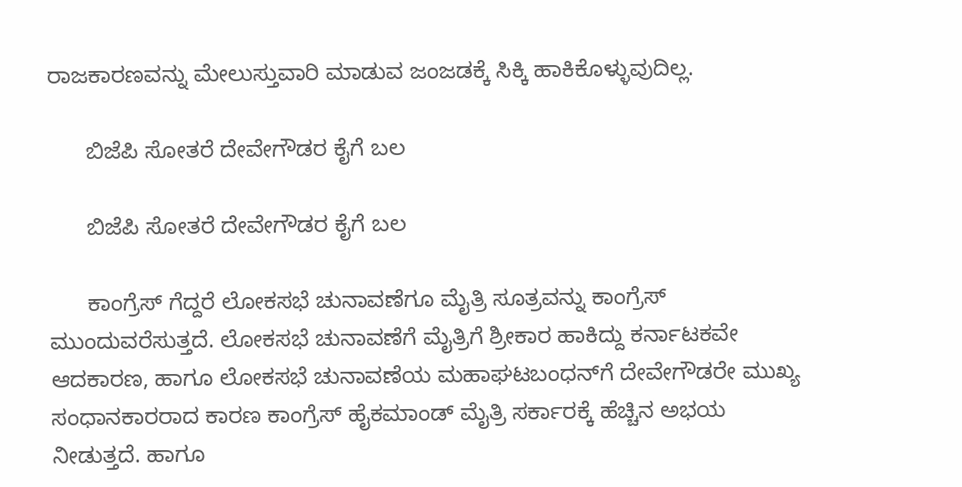ರಾಜಕಾರಣವನ್ನು ಮೇಲುಸ್ತುವಾರಿ ಮಾಡುವ ಜಂಜಡಕ್ಕೆ ಸಿಕ್ಕಿ ಹಾಕಿಕೊಳ್ಳುವುದಿಲ್ಲ.

      ಬಿಜೆಪಿ ಸೋತರೆ ದೇವೇಗೌಡರ ಕೈಗೆ ಬಲ

      ಬಿಜೆಪಿ ಸೋತರೆ ದೇವೇಗೌಡರ ಕೈಗೆ ಬಲ

      ಕಾಂಗ್ರೆಸ್‌ ಗೆದ್ದರೆ ಲೋಕಸಭೆ ಚುನಾವಣೆಗೂ ಮೈತ್ರಿ ಸೂತ್ರವನ್ನು ಕಾಂಗ್ರೆಸ್ ಮುಂದುವರೆಸುತ್ತದೆ. ಲೋಕಸಭೆ ಚುನಾವಣೆಗೆ ಮೈತ್ರಿಗೆ ಶ್ರೀಕಾರ ಹಾಕಿದ್ದು ಕರ್ನಾಟಕವೇ ಆದಕಾರಣ, ಹಾಗೂ ಲೋಕಸಭೆ ಚುನಾವಣೆಯ ಮಹಾಘಟಬಂಧನ್‌ಗೆ ದೇವೇಗೌಡರೇ ಮುಖ್ಯ ಸಂಧಾನಕಾರರಾದ ಕಾರಣ ಕಾಂಗ್ರೆಸ್‌ ಹೈಕಮಾಂಡ್‌ ಮೈತ್ರಿ ಸರ್ಕಾರಕ್ಕೆ ಹೆಚ್ಚಿನ ಅಭಯ ನೀಡುತ್ತದೆ. ಹಾಗೂ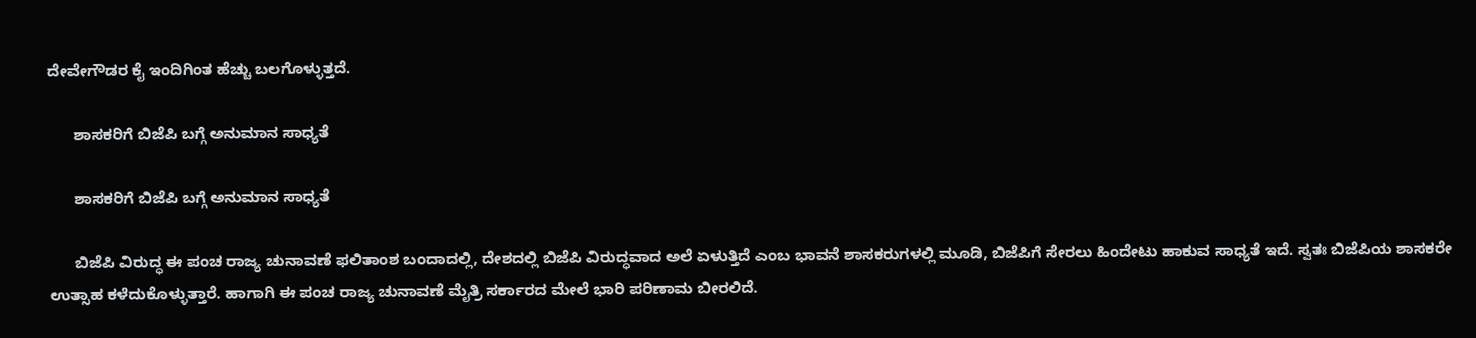ದೇವೇಗೌಡರ ಕೈ ಇಂದಿಗಿಂತ ಹೆಚ್ಚು ಬಲಗೊಳ್ಳುತ್ತದೆ.

      ಶಾಸಕರಿಗೆ ಬಿಜೆಪಿ ಬಗ್ಗೆ ಅನುಮಾನ ಸಾಧ್ಯತೆ

      ಶಾಸಕರಿಗೆ ಬಿಜೆಪಿ ಬಗ್ಗೆ ಅನುಮಾನ ಸಾಧ್ಯತೆ

      ಬಿಜೆಪಿ ವಿರುದ್ಧ ಈ ಪಂಚ ರಾಜ್ಯ ಚುನಾವಣೆ ಫಲಿತಾಂಶ ಬಂದಾದಲ್ಲಿ, ದೇಶದಲ್ಲಿ ಬಿಜೆಪಿ ವಿರುದ್ಧವಾದ ಅಲೆ ಏಳುತ್ತಿದೆ ಎಂಬ ಭಾವನೆ ಶಾಸಕರುಗಳಲ್ಲಿ ಮೂಡಿ, ಬಿಜೆಪಿಗೆ ಸೇರಲು ಹಿಂದೇಟು ಹಾಕುವ ಸಾಧ್ಯತೆ ಇದೆ. ಸ್ವತಃ ಬಿಜೆಪಿಯ ಶಾಸಕರೇ ಉತ್ಸಾಹ ಕಳೆದುಕೊಳ್ಳುತ್ತಾರೆ. ಹಾಗಾಗಿ ಈ ಪಂಚ ರಾಜ್ಯ ಚುನಾವಣೆ ಮೈತ್ರಿ ಸರ್ಕಾರದ ಮೇಲೆ ಭಾರಿ ಪರಿಣಾಮ ಬೀರಲಿದೆ.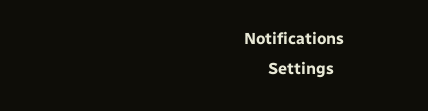Notifications
      Settings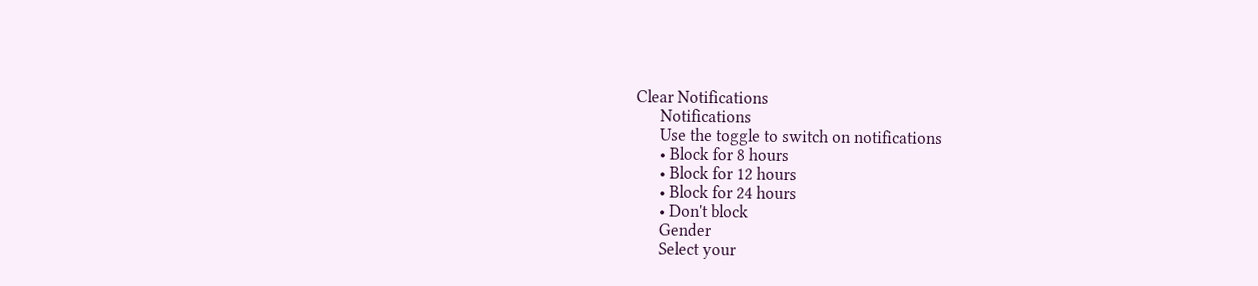Clear Notifications
      Notifications
      Use the toggle to switch on notifications
      • Block for 8 hours
      • Block for 12 hours
      • Block for 24 hours
      • Don't block
      Gender
      Select your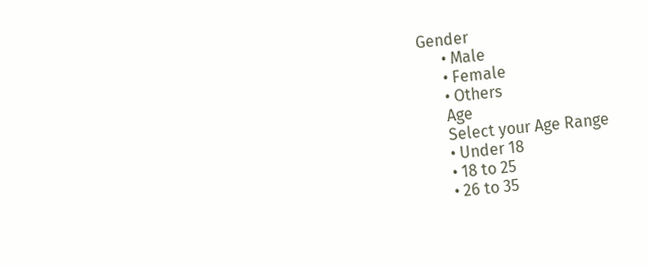Gender
      • Male
      • Female
      • Others
      Age
      Select your Age Range
      • Under 18
      • 18 to 25
      • 26 to 35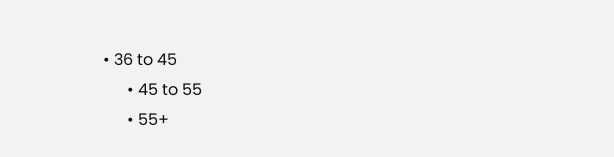• 36 to 45
      • 45 to 55
      • 55+